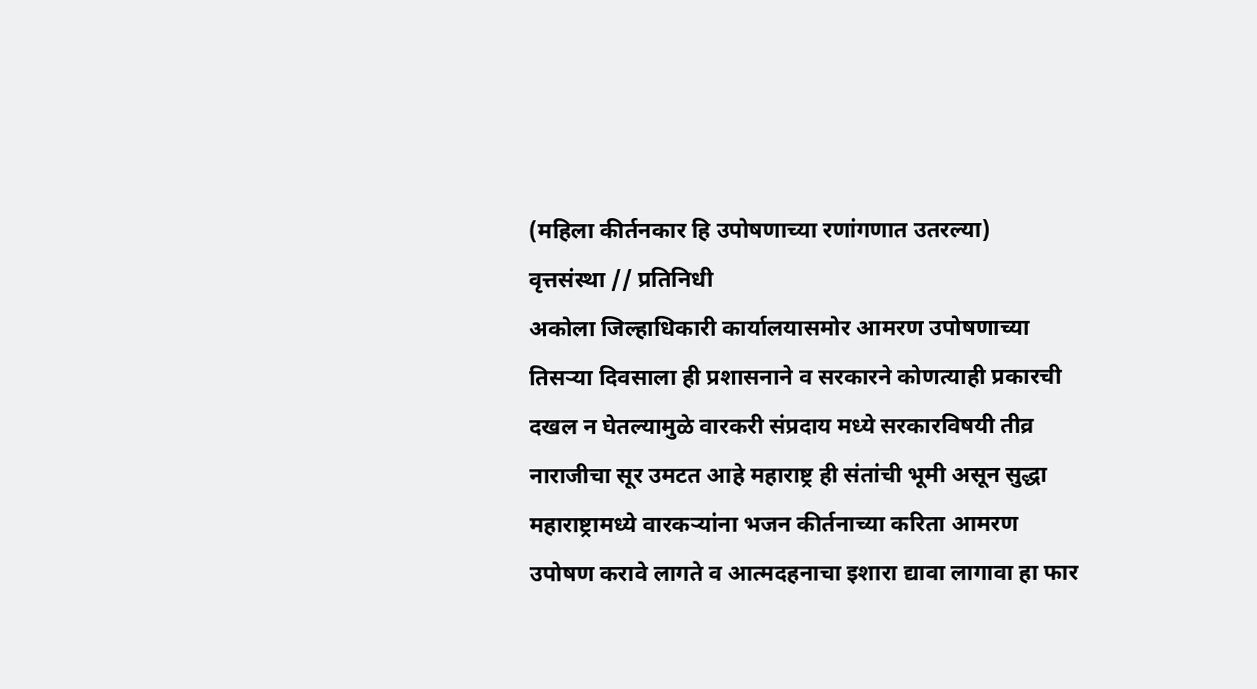(महिला कीर्तनकार हि उपोषणाच्या रणांगणात उतरल्या)
वृत्तसंस्था // प्रतिनिधी
अकोला जिल्हाधिकारी कार्यालयासमोर आमरण उपोषणाच्या तिसऱ्या दिवसाला ही प्रशासनाने व सरकारने कोणत्याही प्रकारची दखल न घेतल्यामुळे वारकरी संप्रदाय मध्ये सरकारविषयी तीव्र नाराजीचा सूर उमटत आहे महाराष्ट्र ही संतांची भूमी असून सुद्धा महाराष्ट्रामध्ये वारकऱ्यांना भजन कीर्तनाच्या करिता आमरण उपोषण करावे लागते व आत्मदहनाचा इशारा द्यावा लागावा हा फार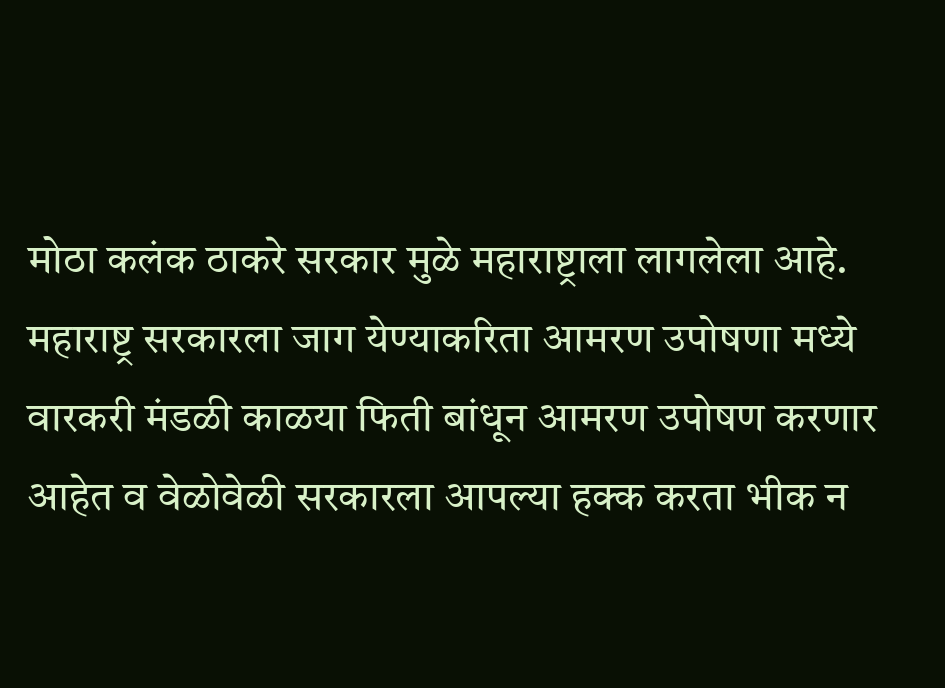मोठा कलंक ठाकरे सरकार मुळे महाराष्ट्राला लागलेला आहे. महाराष्ट्र सरकारला जाग येण्याकरिता आमरण उपोषणा मध्ये वारकरी मंडळी काळया फिती बांधून आमरण उपोषण करणार आहेत व वेळोवेळी सरकारला आपल्या हक्क करता भीक न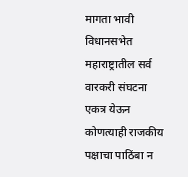मागता भावी विधानसभेत महाराष्ट्रातील सर्व वारकरी संघटना एकत्र येऊन कोणत्याही राजकीय पक्षाचा पाठिंबा न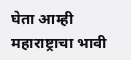घेता आम्ही महाराष्ट्राचा भावी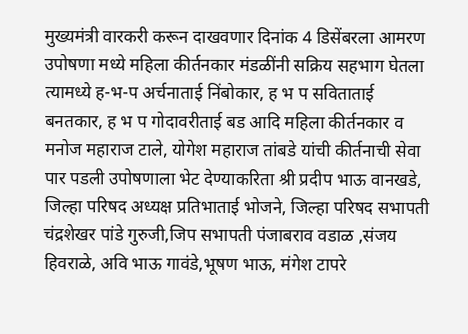मुख्यमंत्री वारकरी करून दाखवणार दिनांक 4 डिसेंबरला आमरण उपोषणा मध्ये महिला कीर्तनकार मंडळींनी सक्रिय सहभाग घेतला त्यामध्ये ह-भ-प अर्चनाताई निंबोकार, ह भ प सविताताई बनतकार, ह भ प गोदावरीताई बड आदि महिला कीर्तनकार व मनोज महाराज टाले, योगेश महाराज तांबडे यांची कीर्तनाची सेवा पार पडली उपोषणाला भेट देण्याकरिता श्री प्रदीप भाऊ वानखडे, जिल्हा परिषद अध्यक्ष प्रतिभाताई भोजने, जिल्हा परिषद सभापती चंद्रशेखर पांडे गुरुजी,जिप सभापती पंजाबराव वडाळ ,संजय हिवराळे, अवि भाऊ गावंडे,भूषण भाऊ, मंगेश टापरे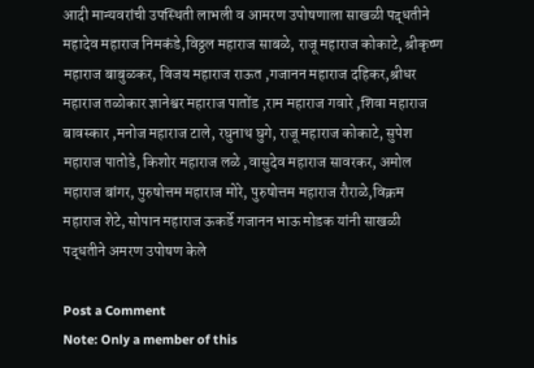आदी मान्यवरांची उपस्थिती लाभली व आमरण उपोषणाला साखळी पद्धतीने महादेव महाराज निमकंडे,विठ्ठल महाराज साबळे, राजू महाराज कोकाटे, श्रीकृष्ण महाराज बाबुळकर, विजय महाराज राऊत ,गजानन महाराज दहिकर,श्रीधर महाराज तळोकार ज्ञानेश्वर महाराज पातोंड ,राम महाराज गवारे ,शिवा महाराज बावस्कार ,मनोज महाराज टाले, रघुनाथ घुगे, राजू महाराज कोकाटे, सुपेश महाराज पातोडे, किशोर महाराज लळे ,वासुदेव महाराज सावरकर, अमोल महाराज बांगर, पुरुषोत्तम महाराज मोरे, पुरुषोत्तम महाराज रौराळे,विक्रम महाराज शेटे, सोपान महाराज ऊकर्डे गजानन भाऊ मोडक यांनी साखळी पद्धतीने अमरण उपोषण केले

Post a Comment
Note: Only a member of this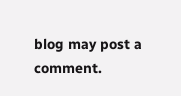blog may post a comment.